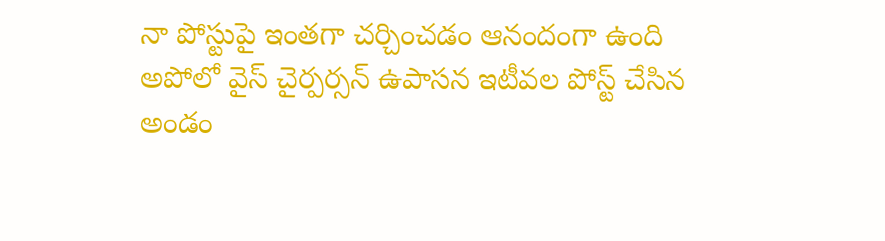నా పోస్టుపై ఇంతగా చర్చించడం ఆనందంగా ఉంది
అపోలో వైస్ చైర్పర్సన్ ఉపాసన ఇటీవల పోస్ట్ చేసిన అండం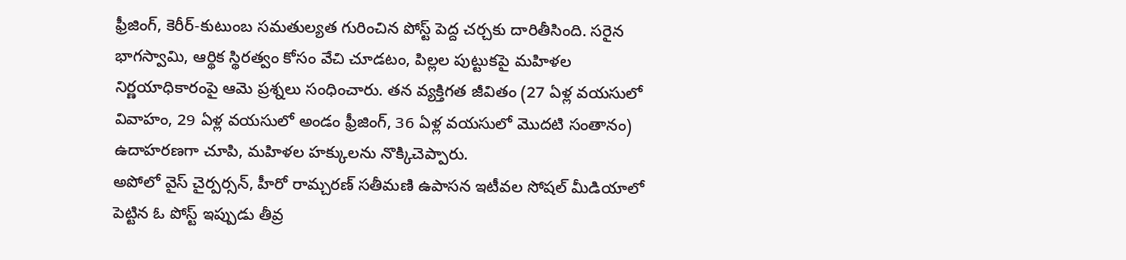ఫ్రీజింగ్, కెరీర్-కుటుంబ సమతుల్యత గురించిన పోస్ట్ పెద్ద చర్చకు దారితీసింది. సరైన భాగస్వామి, ఆర్థిక స్థిరత్వం కోసం వేచి చూడటం, పిల్లల పుట్టుకపై మహిళల నిర్ణయాధికారంపై ఆమె ప్రశ్నలు సంధించారు. తన వ్యక్తిగత జీవితం (27 ఏళ్ల వయసులో వివాహం, 29 ఏళ్ల వయసులో అండం ఫ్రీజింగ్, 36 ఏళ్ల వయసులో మొదటి సంతానం) ఉదాహరణగా చూపి, మహిళల హక్కులను నొక్కిచెప్పారు.
అపోలో వైస్ చైర్పర్సన్, హీరో రామ్చరణ్ సతీమణి ఉపాసన ఇటీవల సోషల్ మీడియాలో పెట్టిన ఓ పోస్ట్ ఇప్పుడు తీవ్ర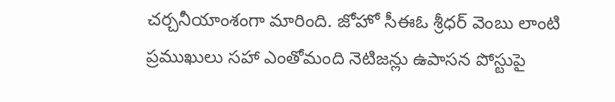చర్చనీయాంశంగా మారింది. జోహో సీఈఓ శ్రీధర్ వెంబు లాంటి ప్రముఖులు సహా ఎంతోమంది నెటిజన్లు ఉపాసన పోస్టుపై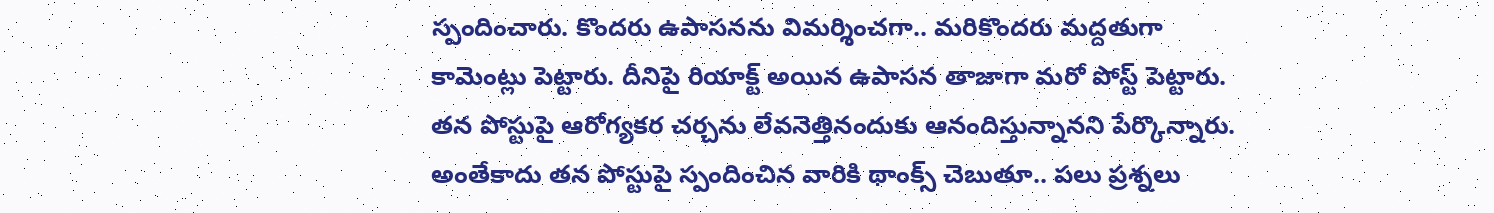స్పందించారు. కొందరు ఉపాసనను విమర్శించగా.. మరికొందరు మద్దతుగా కామెంట్లు పెట్టారు. దీనిపై రియాక్ట్ అయిన ఉపాసన తాజాగా మరో పోస్ట్ పెట్టారు. తన పోస్టుపై ఆరోగ్యకర చర్చను లేవనెత్తినందుకు ఆనందిస్తున్నానని పేర్కొన్నారు. అంతేకాదు తన పోస్టుపై స్పందించిన వారికి థాంక్స్ చెబుతూ.. పలు ప్రశ్నలు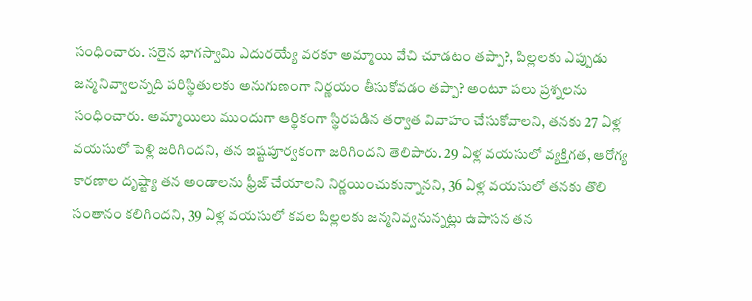సంధించారు. సరైన భాగస్వామి ఎదురయ్యే వరకూ అమ్మాయి వేచి చూడటం తప్పా?, పిల్లలకు ఎప్పుడు జన్మనివ్వాలన్నది పరిస్థితులకు అనుగుణంగా నిర్ణయం తీసుకోవడం తప్పా? అంటూ పలు ప్రశ్నలను సంధించారు. అమ్మాయిలు ముందుగా ఆర్థికంగా స్థిరపడిన తర్వాత వివాహం చేసుకోవాలని, తనకు 27 ఏళ్ల వయసులో పెళ్లి జరిగిందని, తన ఇష్టపూర్వకంగా జరిగిందని తెలిపారు. 29 ఏళ్ల వయసులో వ్యక్తిగత, ఆరోగ్య కారణాల దృష్ట్యా తన అండాలను ఫ్రీజ్ చేయాలని నిర్ణయించుకున్నానని, 36 ఏళ్ల వయసులో తనకు తొలి సంతానం కలిగిందని, 39 ఏళ్ల వయసులో కవల పిల్లలకు జన్మనివ్వనున్నట్లు ఉపాసన తన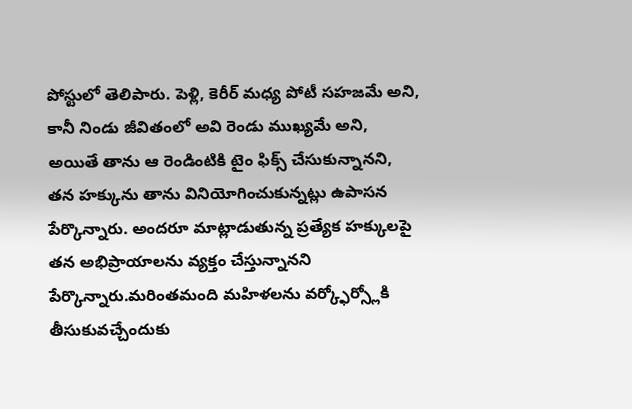పోస్టులో తెలిపారు. పెళ్లి, కెరీర్ మధ్య పోటీ సహజమే అని, కానీ నిండు జీవితంలో అవి రెండు ముఖ్యమే అని, అయితే తాను ఆ రెండింటికి టైం ఫిక్స్ చేసుకున్నానని, తన హక్కును తాను వినియోగించుకున్నట్లు ఉపాసన పేర్కొన్నారు. అందరూ మాట్లాడుతున్న ప్రత్యేక హక్కులపై తన అభిప్రాయాలను వ్యక్తం చేస్తున్నానని పేర్కొన్నారు.మరింతమంది మహిళలను వర్క్ఫోర్స్లోకి తీసుకువచ్చేందుకు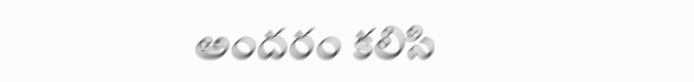అందరం కలిసి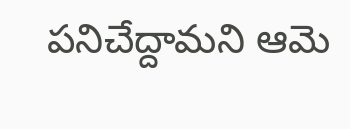పనిచేద్దామని ఆమె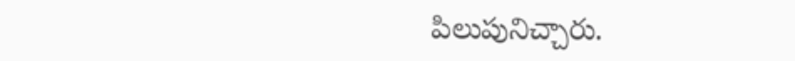పిలుపునిచ్చారు.